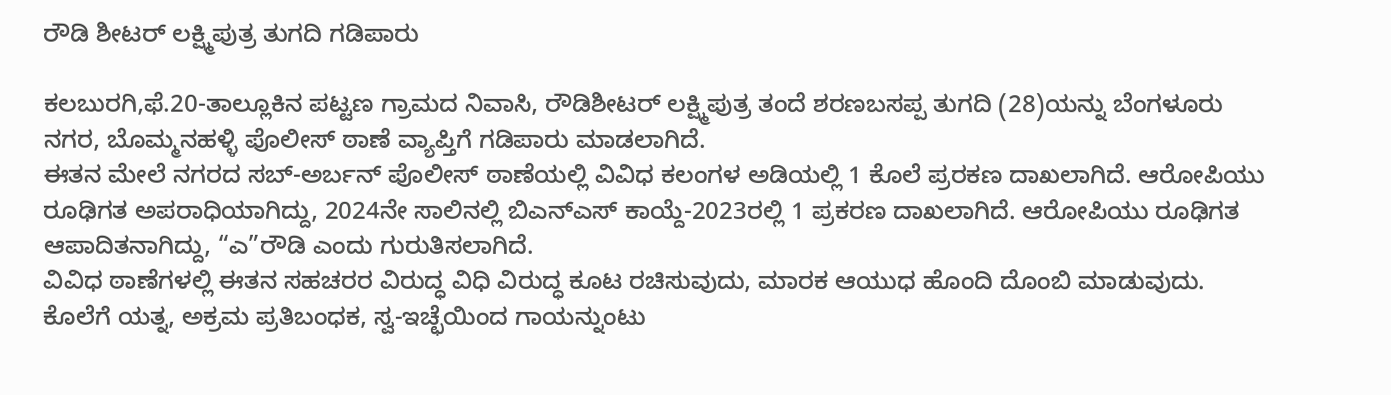ರೌಡಿ ಶೀಟರ್ ಲಕ್ಷ್ಮಿಪುತ್ರ ತುಗದಿ ಗಡಿಪಾರು

ಕಲಬುರಗಿ,ಫೆ.20-ತಾಲ್ಲೂಕಿನ ಪಟ್ಟಣ ಗ್ರಾಮದ ನಿವಾಸಿ, ರೌಡಿಶೀಟರ್ ಲಕ್ಷ್ಮಿಪುತ್ರ ತಂದೆ ಶರಣಬಸಪ್ಪ ತುಗದಿ (28)ಯನ್ನು ಬೆಂಗಳೂರು ನಗರ, ಬೊಮ್ಮನಹಳ್ಳಿ ಪೊಲೀಸ್ ಠಾಣೆ ವ್ಯಾಪ್ತಿಗೆ ಗಡಿಪಾರು ಮಾಡಲಾಗಿದೆ.
ಈತನ ಮೇಲೆ ನಗರದ ಸಬ್-ಅರ್ಬನ್ ಪೊಲೀಸ್ ಠಾಣೆಯಲ್ಲಿ ವಿವಿಧ ಕಲಂಗಳ ಅಡಿಯಲ್ಲಿ 1 ಕೊಲೆ ಪ್ರರಕಣ ದಾಖಲಾಗಿದೆ. ಆರೋಪಿಯು ರೂಢಿಗತ ಅಪರಾಧಿಯಾಗಿದ್ದು, 2024ನೇ ಸಾಲಿನಲ್ಲಿ ಬಿಎನ್‍ಎಸ್ ಕಾಯ್ದೆ-2023ರಲ್ಲಿ 1 ಪ್ರಕರಣ ದಾಖಲಾಗಿದೆ. ಆರೋಪಿಯು ರೂಢಿಗತ ಆಪಾದಿತನಾಗಿದ್ದು, “ಎ”ರೌಡಿ ಎಂದು ಗುರುತಿಸಲಾಗಿದೆ.
ವಿವಿಧ ಠಾಣೆಗಳಲ್ಲಿ ಈತನ ಸಹಚರರ ವಿರುದ್ಧ ವಿಧಿ ವಿರುದ್ಧ ಕೂಟ ರಚಿಸುವುದು, ಮಾರಕ ಆಯುಧ ಹೊಂದಿ ದೊಂಬಿ ಮಾಡುವುದು. ಕೊಲೆಗೆ ಯತ್ನ, ಅಕ್ರಮ ಪ್ರತಿಬಂಧಕ, ಸ್ವ-ಇಚ್ಛೆಯಿಂದ ಗಾಯನ್ನುಂಟು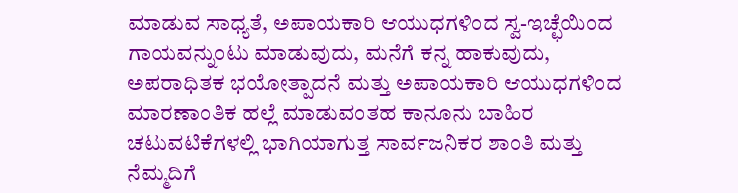ಮಾಡುವ ಸಾಧ್ಯತೆ, ಅಪಾಯಕಾರಿ ಆಯುಧಗಳಿಂದ ಸ್ವ-ಇಚ್ಛೆಯಿಂದ ಗಾಯವನ್ನುಂಟು ಮಾಡುವುದು, ಮನೆಗೆ ಕನ್ನ ಹಾಕುವುದು, ಅಪರಾಧಿತಕ ಭಯೋತ್ಪಾದನೆ ಮತ್ತು ಅಪಾಯಕಾರಿ ಆಯುಧಗಳಿಂದ ಮಾರಣಾಂತಿಕ ಹಲ್ಲೆ ಮಾಡುವಂತಹ ಕಾನೂನು ಬಾಹಿರ ಚಟುವಟಿಕೆಗಳಲ್ಲಿ ಭಾಗಿಯಾಗುತ್ತ ಸಾರ್ವಜನಿಕರ ಶಾಂತಿ ಮತ್ತು ನೆಮ್ಮದಿಗೆ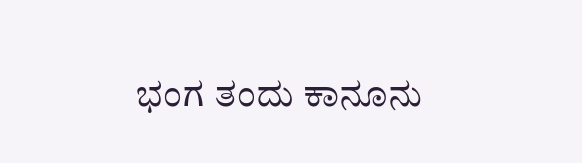ಭಂಗ ತಂದು ಕಾನೂನು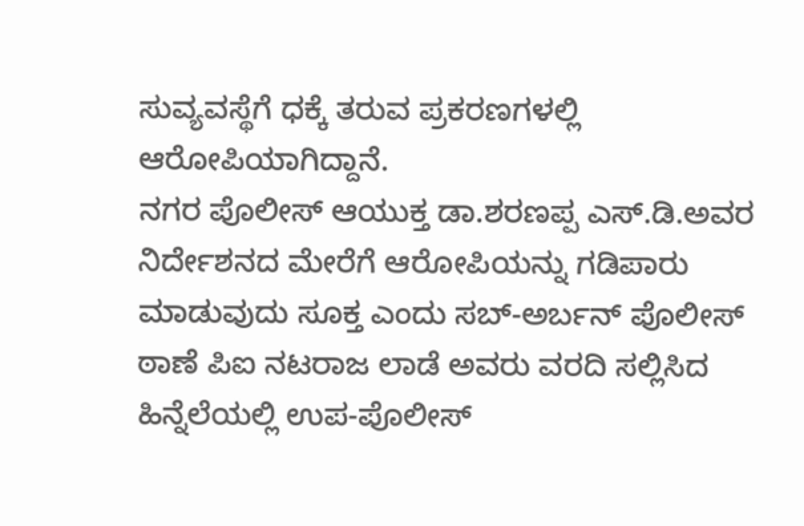ಸುವ್ಯವಸ್ಥೆಗೆ ಧಕ್ಕೆ ತರುವ ಪ್ರಕರಣಗಳಲ್ಲಿ ಆರೋಪಿಯಾಗಿದ್ದಾನೆ.
ನಗರ ಪೊಲೀಸ್ ಆಯುಕ್ತ ಡಾ.ಶರಣಪ್ಪ ಎಸ್.ಡಿ.ಅವರ ನಿರ್ದೇಶನದ ಮೇರೆಗೆ ಆರೋಪಿಯನ್ನು ಗಡಿಪಾರು ಮಾಡುವುದು ಸೂಕ್ತ ಎಂದು ಸಬ್-ಅರ್ಬನ್ ಪೊಲೀಸ್ ಠಾಣೆ ಪಿಐ ನಟರಾಜ ಲಾಡೆ ಅವರು ವರದಿ ಸಲ್ಲಿಸಿದ ಹಿನ್ನೆಲೆಯಲ್ಲಿ ಉಪ-ಪೊಲೀಸ್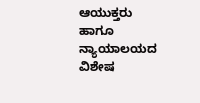ಆಯುಕ್ತರು ಹಾಗೂ ನ್ಯಾಯಾಲಯದ ವಿಶೇಷ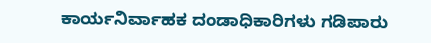ಕಾರ್ಯನಿರ್ವಾಹಕ ದಂಡಾಧಿಕಾರಿಗಳು ಗಡಿಪಾರು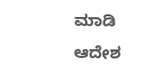ಮಾಡಿ ಆದೇಶ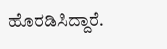ಹೊರಡಿಸಿದ್ದಾರೆ.